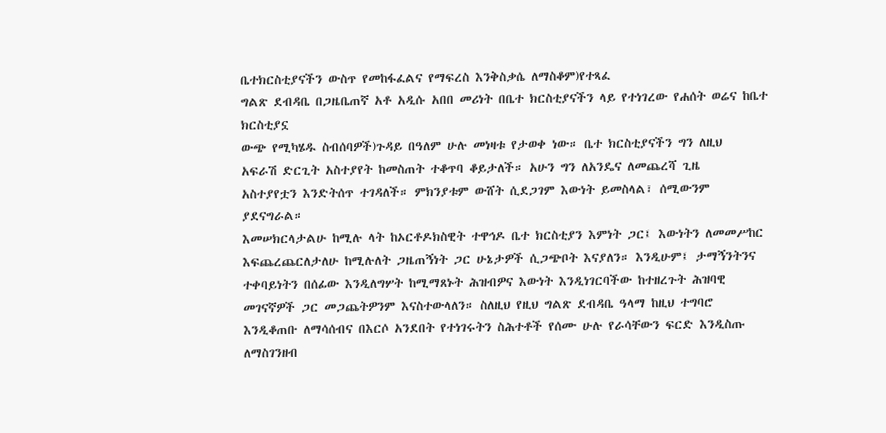ቤተክርስቲያናችን ውስጥ የመከፋፈልና የማፍረስ እንቅስቃሴ ለማስቆም)የተጻፈ
ግልጽ ደብዳቤ በጋዜቤጠኛ አቶ አዲሱ አበበ መሪነት በቤተ ክርስቲያናችን ላይ የተነገረው የሐሰት ወሬና ከቤተ ክርስቲያኗ
ውጭ የሚካሄዱ ስብሰባዎች)ጉዳይ በዓለም ሁሉ መነዛቱ የታወቀ ነው። ቤተ ክርስቲያናችን ግን ለዚህ
አፍራሽ ድርጊት አስተያየት ከመስጠት ተቆጥባ ቆይታለች። አሁን ግን ለአንዴና ለመጨረሻ ጊዜ
አስተያየቷን እንድትሰጥ ተገዳለች። ምክንያቱም ውሸት ሲደጋገም እውነት ይመስላል፣ ሰሚውንም
ያደናግራል።
እመሠክርላታልሁ ከሚሉ ላት ከኦርቶዶክስዊት ተዋኅዶ ቤተ ክርስቲያን እምነት ጋር፤ እውነትን ለመመሥከር
እፍጨረጨርለታለሁ ከሚሉለት ጋዜጠኝነት ጋር ሁኔታዎች ሲጋጭቦት እናያለን። እንዲሁም፤ ታማኝንትንና
ተቀባይነትን በሰፊው እንዲለግሦት ከሚማጸኑት ሕዝብዎና እውነት እንዲነገርባችው ከተዘረጉት ሕዝባዊ
መገናኛዎች ጋር መጋጨትዎንም እናስተውላለን። ስለዚህ የዚህ ግልጽ ደብዳቤ ዓላማ ከዚህ ተግባሮ
እንዲቆጠቡ ለማሳሰብና በእርሶ አንደበት የተነገሩትን ስሕተቶች የሰሙ ሁሉ የራሳቸውን ፍርድ እንዲስጡ
ለማስገንዘብ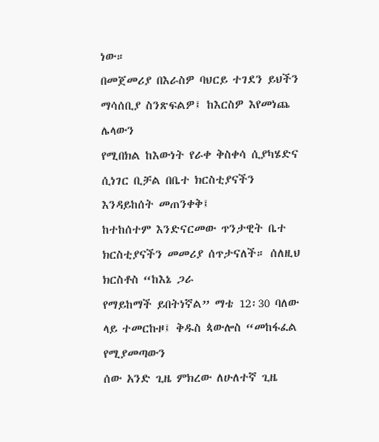ነው።
በመጀመሪያ በእራስዎ ባህርይ ተገደን ይህችን ማሳሰቢያ ስንጽፍልዎ፤ ከእርስዎ እየመነጨ ሌላውን
የሚበክል ከእውነት የራቀ ቅስቀሳ ሲያካሄድና ሲነገር ቢቻል በቤተ ክርስቲያናችን እንዳይከሰት መጠንቀቅ፤
ከተከሰተም እንድናርመው ጥንታዊት ቤተ ክርስቲያናችን መመሪያ ሰጥታናለች። ሰለዚህ ክርስቶስ “ከእኔ ጋራ
የማይከማች ይበትነኛል” ማቴ 12፡30 ባለው ላይ ተመርኩዞ፤ ቅዱስ ጳውሎስ “መከፋፈል የሚያመጣውን
ሰው አንድ ጊዜ ምክረው ለሁለተኛ ጊዜ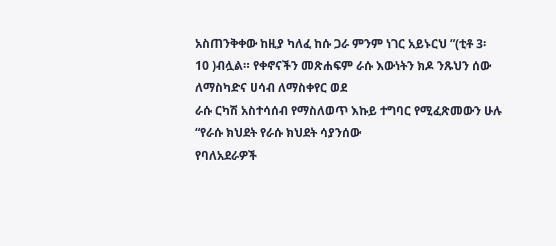አስጠንቅቀው ከዚያ ካለፈ ከሱ ጋራ ምንም ነገር አይኑርህ ”(ቲቶ 3፡
10 )ብሏል። የቀኖናችን መጽሐፍም ራሱ እውነትን ክዶ ንጹህን ሰው ለማስካድና ሀሳብ ለማስቀየር ወደ
ራሱ ርካሽ አስተሳሰብ የማስለወጥ እኩይ ተግባር የሚፈጽመውን ሁሉ “የራሱ ክህደት የራሱ ክህደት ሳያንሰው
የባለአደራዎች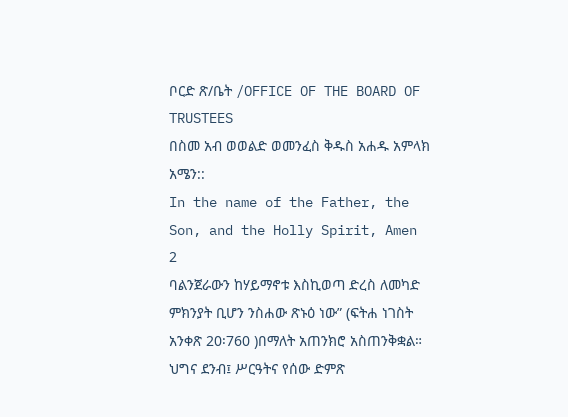ቦርድ ጽ/ቤት /OFFICE OF THE BOARD OF TRUSTEES
በስመ አብ ወወልድ ወመንፈስ ቅዱስ አሐዱ አምላክ አሜን::
In the name of the Father, the Son, and the Holly Spirit, Amen
2
ባልንጀራውን ከሃይማኖቱ እስኪወጣ ድረስ ለመካድ ምክንያት ቢሆን ንስሐው ጽኑዕ ነው” (ፍትሐ ነገስት
አንቀጽ 20፡760 )በማለት አጠንክሮ አስጠንቅቋል።
ህግና ደንብ፤ ሥርዓትና የሰው ድምጽ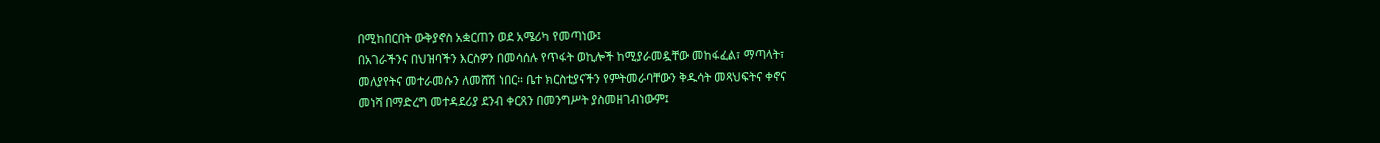በሚከበርበት ውቅያኖስ አቋርጠን ወደ አሜሪካ የመጣነው፤
በአገራችንና በህዝባችን እርስዎን በመሳሰሉ የጥፋት ወኪሎች ከሚያራመዷቸው መከፋፈል፣ ማጣላት፣
መለያየትና መተራመሱን ለመሸሽ ነበር። ቤተ ክርስቲያናችን የምትመራባቸውን ቅዱሳት መጻህፍትና ቀኖና
መነሻ በማድረግ መተዳደሪያ ደንብ ቀርጸን በመንግሥት ያስመዘገብነውም፤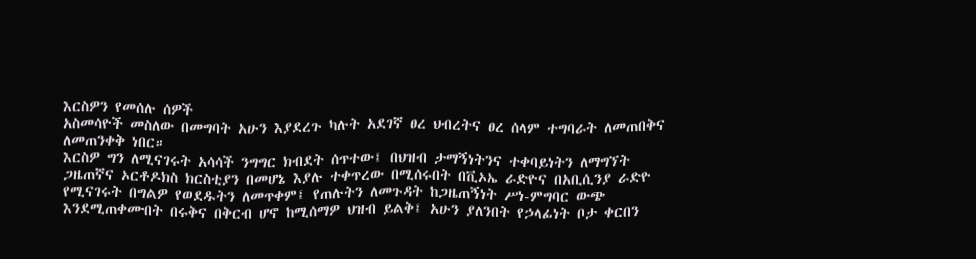እርስዎን የመሰሉ ሰዎች
አስመሳዮች መስለው በመግባት አሁን እያደረጉ ካሉት አደገኛ ፀረ ህብረትና ፀረ ሰላም ተግባራት ለመጠበቅና
ለመጠንቀቅ ነበር።
እርስዎ ግን ለሚናገሩት አሳሳች ንግግር ክብደት ሰጥተው፤ በህዝብ ታማኝነትንና ተቀባይነትን ለማግኘት
ጋዜጠኛና ኦርቶዶክስ ክርስቲያን በመሆኔ እያሉ ተቀጥረው በሚሰሩበት በቪኦኤ ራድዮና በአቢሲንያ ራድዮ
የሚናገሩት በግልዎ የወደዱትን ለመጥቀም፤ የጠሉትን ለመጉዳት ከጋዜጠኝነት ሥነ-ምግባር ውጭ
እንደሚጠቀሙበት በሩቅና በቅርብ ሆኖ ከሚሰማዎ ህዝብ ይልቅ፤ አሁን ያለንበት የኃላፊነት ቦታ ቀርበን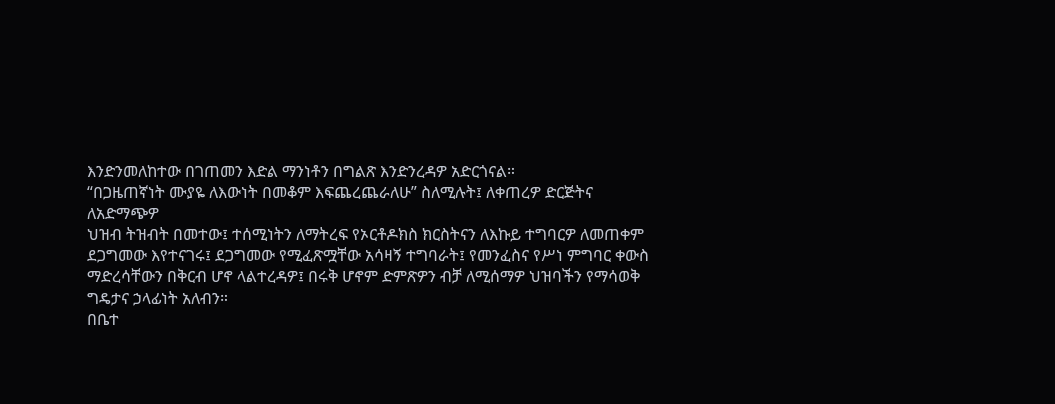እንድንመለከተው በገጠመን እድል ማንነቶን በግልጽ እንድንረዳዎ አድርጎናል።
“በጋዜጠኛነት ሙያዬ ለእውነት በመቆም እፍጨረጨራለሁ” ስለሚሉት፤ ለቀጠረዎ ድርጅትና ለአድማጭዎ
ህዝብ ትዝብት በመተው፤ ተሰሚነትን ለማትረፍ የኦርቶዶክስ ክርስትናን ለእኩይ ተግባርዎ ለመጠቀም
ደጋግመው እየተናገሩ፤ ደጋግመው የሚፈጽሟቸው አሳዛኝ ተግባራት፤ የመንፈስና የሥነ ምግባር ቀውስ
ማድረሳቸውን በቅርብ ሆኖ ላልተረዳዎ፤ በሩቅ ሆኖም ድምጽዎን ብቻ ለሚሰማዎ ህዝባችን የማሳወቅ
ግዴታና ኃላፊነት አለብን።
በቤተ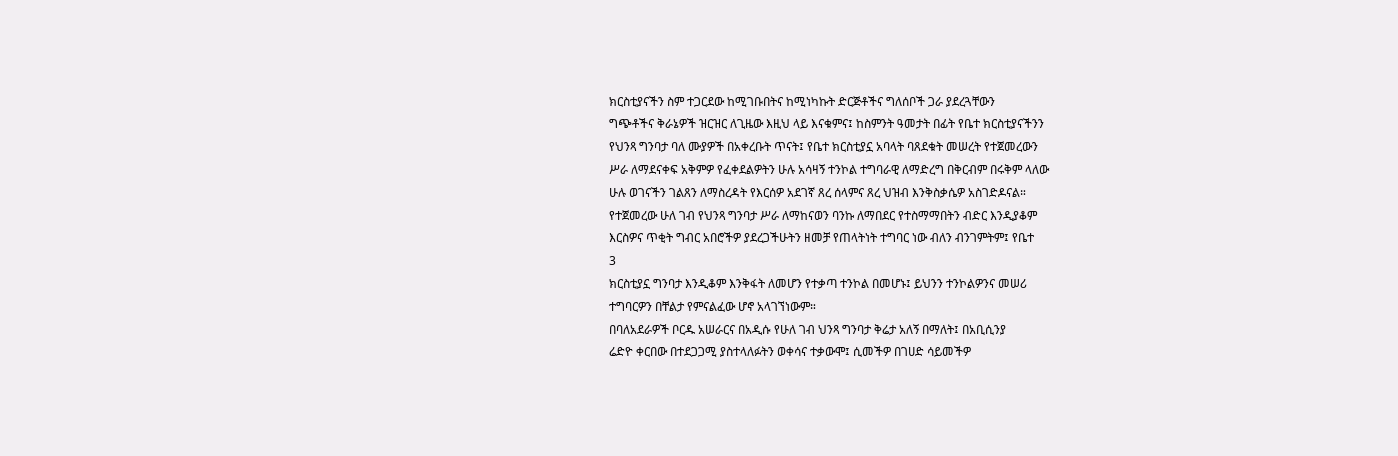ክርስቲያናችን ስም ተጋርደው ከሚገቡበትና ከሚነካኩት ድርጅቶችና ግለሰቦች ጋራ ያደረጓቸውን
ግጭቶችና ቅራኔዎች ዝርዝር ለጊዜው እዚህ ላይ እናቁምና፤ ከስምንት ዓመታት በፊት የቤተ ክርስቲያናችንን
የህንጻ ግንባታ ባለ ሙያዎች በአቀረቡት ጥናት፤ የቤተ ክርስቲያኗ አባላት ባጸደቁት መሠረት የተጀመረውን
ሥራ ለማደናቀፍ አቅምዎ የፈቀደልዎትን ሁሉ አሳዛኝ ተንኮል ተግባራዊ ለማድረግ በቅርብም በሩቅም ላለው
ሁሉ ወገናችን ገልጸን ለማስረዳት የእርሰዎ አደገኛ ጸረ ሰላምና ጸረ ህዝብ እንቅስቃሴዎ አስገድዶናል።
የተጀመረው ሁለ ገብ የህንጻ ግንባታ ሥራ ለማከናወን ባንኩ ለማበደር የተስማማበትን ብድር እንዲያቆም
እርስዎና ጥቂት ግብር አበሮችዎ ያደረጋችሁትን ዘመቻ የጠላትነት ተግባር ነው ብለን ብንገምትም፤ የቤተ
3
ክርስቲያኗ ግንባታ እንዲቆም እንቅፋት ለመሆን የተቃጣ ተንኮል በመሆኑ፤ ይህንን ተንኮልዎንና መሠሪ
ተግባርዎን በቸልታ የምናልፈው ሆኖ አላገኘነውም።
በባለአደራዎች ቦርዱ አሠራርና በአዲሱ የሁለ ገብ ህንጻ ግንባታ ቅሬታ አለኝ በማለት፤ በአቢሲንያ
ሬድዮ ቀርበው በተደጋጋሚ ያስተላለፉትን ወቀሳና ተቃውሞ፤ ሲመችዎ በገሀድ ሳይመችዎ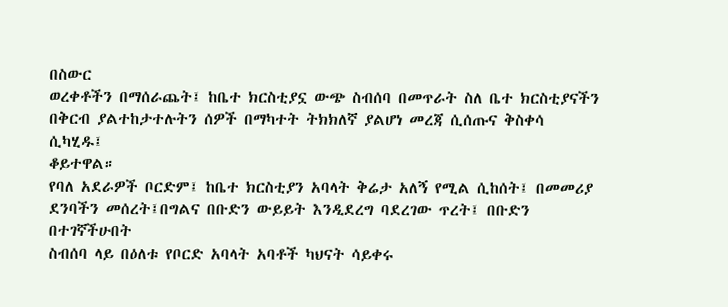በስውር
ወረቀቶችን በማሰራጨት፤ ከቤተ ክርስቲያኗ ውጭ ስብሰባ በመጥራት ስለ ቤተ ክርስቲያናችን
በቅርብ ያልተከታተሉትን ሰዎች በማካተት ትክክለኛ ያልሆነ መረጃ ሲሰጡና ቅስቀሳ ሲካሂዱ፤
ቆይተዋል።
የባለ አደራዎች ቦርድም፤ ከቤተ ክርስቲያን አባላት ቅሬታ አለኝ የሚል ሲከሰት፤ በመመሪያ
ደንባችን መሰረት፤በግልና በቡድን ውይይት እንዲደረግ ባደረገው ጥረት፤ በቡድን በተገኛችሁበት
ስብሰባ ላይ በዕለቱ የቦርድ አባላት አባቶች ካህናት ሳይቀሩ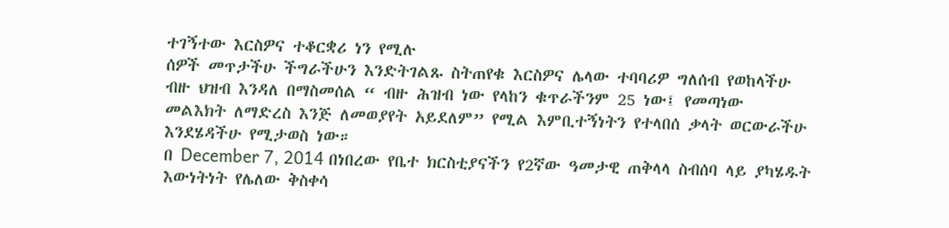ተገኝተው እርስዎና ተቆርቋሪ ነን የሚሉ
ሰዎች መጥታችሁ ችግራችሁን እንድትገልጹ ስትጠየቁ እርስዎና ሌላው ተባባሪዎ ግለሰብ የወከላችሁ
ብዙ ህዝብ እንዳለ በማስመሰል “ ብዙ ሕዝብ ነው የላከን ቁጥራችንም 25 ነው፤ የመጣነው
መልእክት ለማድረስ እንጅ ለመወያየት አይደለም” የሚል እምቢተኝነትን የተላበሰ ቃላት ወርውራችሁ
እንደሄዳችሁ የሚታወስ ነው።
በ December 7, 2014 በነበረው የቤተ ክርስቲያናችን የ2ኛው ዓመታዊ ጠቅላላ ስብሰባ ላይ ያካሄዱት
እውነትነት የሌለው ቅስቀሳ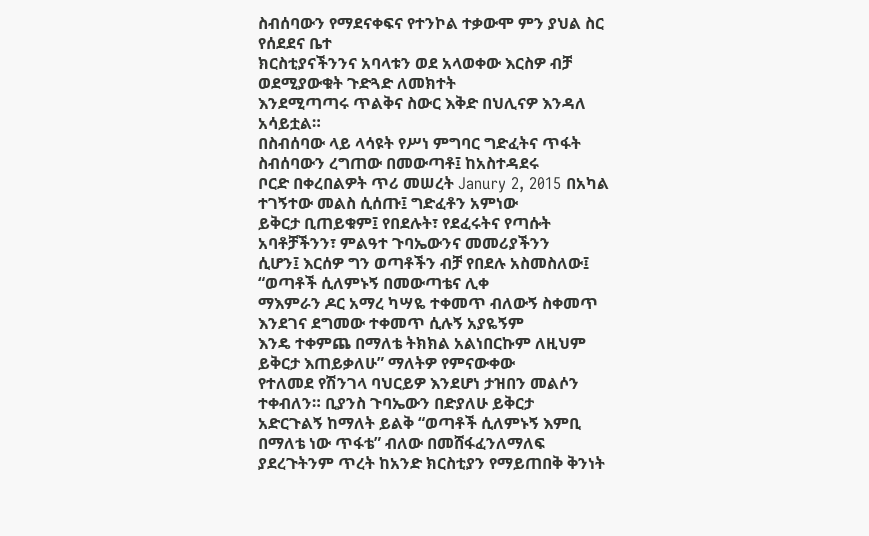ስብሰባውን የማደናቀፍና የተንኮል ተቃውሞ ምን ያህል ስር የሰደደና ቤተ
ክርስቲያናችንንና አባላቱን ወደ አላወቀው እርስዎ ብቻ ወደሚያውቁት ጉድጓድ ለመክተት
እንደሚጣጣሩ ጥልቅና ስውር እቅድ በህሊናዎ እንዳለ አሳይቷል።
በስብሰባው ላይ ላሳዩት የሥነ ምግባር ግድፈትና ጥፋት ስብሰባውን ረግጠው በመውጣቶ፤ ከአስተዳደሩ
ቦርድ በቀረበልዎት ጥሪ መሠረት Janury 2, 2015 በአካል ተገኝተው መልስ ሲሰጡ፤ ግድፈቶን አምነው
ይቅርታ ቢጠይቁም፤ የበደሉት፣ የደፈሩትና የጣሱት አባቶቻችንን፣ ምልዓተ ጉባኤውንና መመሪያችንን
ሲሆን፤ እርሰዎ ግን ወጣቶችን ብቻ የበደሉ አስመስለው፤ “ወጣቶች ሲለምኑኝ በመውጣቴና ሊቀ
ማእምራን ዶር አማረ ካሣዬ ተቀመጥ ብለውኝ ስቀመጥ እንደገና ደግመው ተቀመጥ ሲሉኝ አያዬኝም
እንዴ ተቀምጨ በማለቴ ትክክል አልነበርኩም ለዚህም ይቅርታ እጠይቃለሁ” ማለትዎ የምናውቀው
የተለመደ የሽንገላ ባህርይዎ እንደሆነ ታዝበን መልሶን ተቀብለን። ቢያንስ ጉባኤውን በድያለሁ ይቅርታ
አድርጉልኝ ከማለት ይልቅ “ወጣቶች ሲለምኑኝ እምቢ በማለቴ ነው ጥፋቴ” ብለው በመሸፋፈንለማለፍ ያደረጉትንም ጥረት ከአንድ ክርስቲያን የማይጠበቅ ቅንነት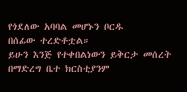የጎደለው አባባል መሆኑን ቦርዱ
በሰፊው ተረድቶቷል።
ይሁን እንጅ የተቀበልነውን ይቅርታ መሰረት በማድረግ ቤተ ክርስቲያንም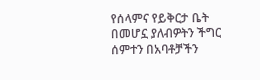የሰላምና የይቅርታ ቤት
በመሆኗ ያለብዎትን ችግር ሰምተን በአባቶቻችን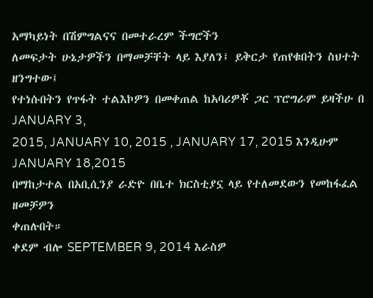አማካይነት በሽምግልናና በመተራረም ችግሮችን
ለመፍታት ሁኔታዎችን በማመቻቸት ላይ እያለን፤ ይቅርታ የጠየቁበትን ስህተት ዘንግተው፤
የተነሱበትን የጥፋት ተልእኮዎን በመቀጠል ከአባሪዎቾ ጋር ፕሮግራም ይዛችሁ በ JANUARY 3,
2015, JANUARY 10, 2015 , JANUARY 17, 2015 እንዲሁም JANUARY 18,2015
በማከታተል በአቢሲንያ ራድዮ በቤተ ክርስቲያኗ ላይ የተለመደውን የመከፋፈል ዘመቻዎን
ቀጠሉበት።
ቀደም ብሎ SEPTEMBER 9, 2014 እራስዎ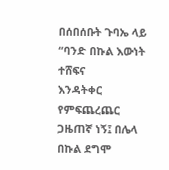በሰበሰቡት ጉባኤ ላይ “ባንድ በኩል እውነት ተሸፍና
እንዳትቀር የምፍጨረጨር ጋዜጠኛ ነኝ፤ በሌላ በኩል ደግሞ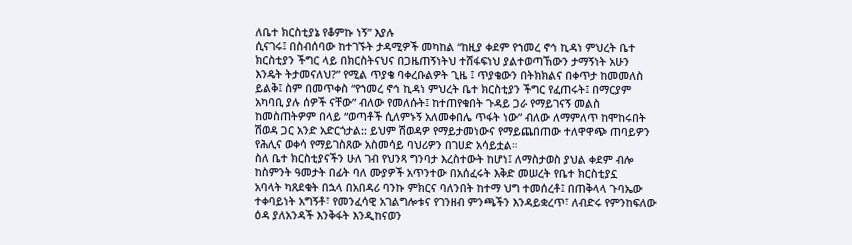ለቤተ ክርስቲያኔ የቆምኩ ነኝ” እያሉ
ሲናገሩ፤ በስብሰባው ከተገኙት ታዳሚዎች መካከል “ከዚያ ቀደም የኀመረ ኖኅ ኪዳነ ምህረት ቤተ
ክርስቲያን ችግር ላይ በክርስትናህና በጋዜጠኝነትህ ተሸፋፍነህ ያልተወጣኸውን ታማኝነት አሁን
እንዴት ትታመናለህ?” የሚል ጥያቄ ባቀረቡልዎት ጊዜ ፤ ጥያቄውን በትክክልና በቀጥታ ከመመለስ
ይልቅ፤ ስም በመጥቀስ “የኀመረ ኖኅ ኪዳነ ምህረት ቤተ ክርስቲያን ችግር የፈጠሩት፤ በማርያም
አካባቢ ያሉ ሰዎች ናቸው” ብለው የመለሱት፤ ከተጠየቁበት ጉዳይ ጋራ የማይገናኝ መልስ
ከመስጠትዎም በላይ “ወጣቶች ሲለምኑኝ አለመቀበሌ ጥፋት ነው” ብለው ለማምለጥ ከሞከሩበት
ሽወዳ ጋር አንድ አድርጎታል:: ይህም ሽወዳዎ የማይታመነውና የማይጨበጠው ተለዋዋጭ ጠባይዎን
የሕሊና ወቀሳ የማይገስጸው አስመሳይ ባህሪዎን በገሀድ አሳይቷል።
ስለ ቤተ ክርስቲያናችን ሁለ ገብ የህንጻ ግንባታ እረስተውት ከሆነ፤ ለማስታወስ ያህል ቀደም ብሎ
ከስምንት ዓመታት በፊት ባለ ሙያዎች አጥንተው በአሰፈሩት እቅድ መሠረት የቤተ ክርስቲያኗ
አባላት ካጸደቁት በኋላ በአበዳሪ ባንኩ ምክርና ባለንበት ከተማ ህግ ተመሰረቶ፤ በጠቅላላ ጉባኤው
ተቀባይነት አግኝቶ፣ የመንፈሳዊ አገልግሎቱና የገንዘብ ምንጫችን እንዳይቋረጥ፣ ለብድሩ የምንከፍለው
ዕዳ ያለአንዳች እንቅፋት እንዲከናወን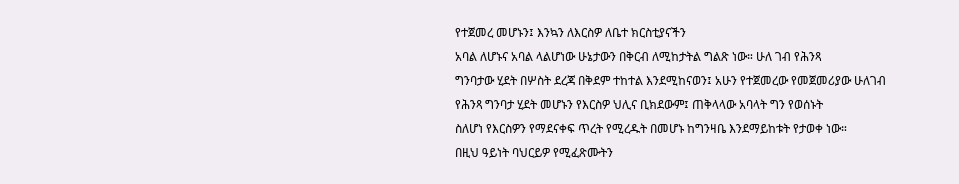የተጀመረ መሆኑን፤ እንኳን ለእርስዎ ለቤተ ክርስቲያናችን
አባል ለሆኑና አባል ላልሆነው ሁኔታውን በቅርብ ለሚከታትል ግልጽ ነው። ሁለ ገብ የሕንጻ
ግንባታው ሂደት በሦስት ደረጃ በቅደም ተከተል እንደሚከናወን፤ አሁን የተጀመረው የመጀመሪያው ሁለገብ የሕንጻ ግንባታ ሂደት መሆኑን የእርስዎ ህሊና ቢክደውም፤ ጠቅላላው አባላት ግን የወሰኑት
ስለሆነ የእርስዎን የማደናቀፍ ጥረት የሚረዱት በመሆኑ ከግንዛቤ እንደማይከቱት የታወቀ ነው።
በዚህ ዓይነት ባህርይዎ የሚፈጽሙትን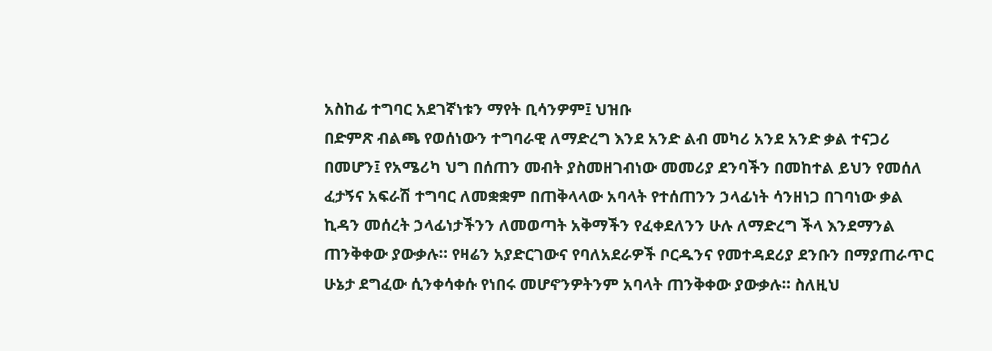አስከፊ ተግባር አደገኛነቱን ማየት ቢሳንዎም፤ ህዝቡ
በድምጽ ብልጫ የወሰነውን ተግባራዊ ለማድረግ እንደ አንድ ልብ መካሪ አንደ አንድ ቃል ተናጋሪ
በመሆን፤ የአሜሪካ ህግ በሰጠን መብት ያስመዘገብነው መመሪያ ደንባችን በመከተል ይህን የመሰለ
ፈታኝና አፍራሽ ተግባር ለመቋቋም በጠቅላላው አባላት የተሰጠንን ኃላፊነት ሳንዘነጋ በገባነው ቃል
ኪዳን መሰረት ኃላፊነታችንን ለመወጣት አቅማችን የፈቀደለንን ሁሉ ለማድረግ ችላ እንደማንል
ጠንቅቀው ያውቃሉ። የዛሬን አያድርገውና የባለአደራዎች ቦርዱንና የመተዳደሪያ ደንቡን በማያጠራጥር
ሁኔታ ደግፈው ሲንቀሳቀሱ የነበሩ መሆኖንዎትንም አባላት ጠንቅቀው ያውቃሉ። ስለዚህ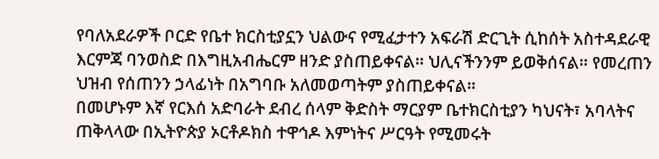የባለአደራዎች ቦርድ የቤተ ክርስቲያኗን ህልውና የሚፈታተን አፍራሽ ድርጊት ሲከሰት አስተዳደራዊ
እርምጃ ባንወስድ በእግዚአብሔርም ዘንድ ያስጠይቀናል። ህሊናችንንም ይወቅሰናል። የመረጠን
ህዝብ የሰጠንን ኃላፊነት በአግባቡ አለመወጣትም ያስጠይቀናል።
በመሆኑም እኛ የርእሰ አድባራት ደብረ ሰላም ቅድስት ማርያም ቤተክርስቲያን ካህናት፣ አባላትና
ጠቅላላው በኢትዮጵያ ኦርቶዶክስ ተዋኅዶ እምነትና ሥርዓት የሚመሩት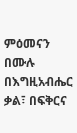ምዕመናን በሙሉ
በእግዚአብሔር ቃል፣ በፍቅርና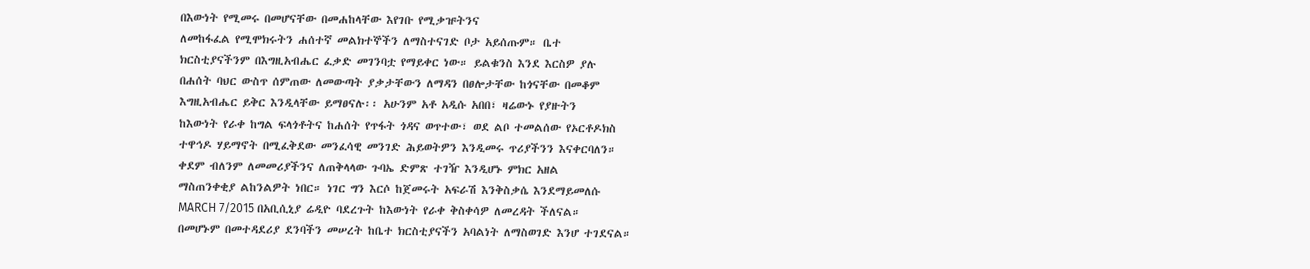በእውነት የሚመሩ በመሆናቸው በመሐከላቸው እየገቡ የሚቃዡትንና
ለመከፋፈል የሚሞክሩትን ሐሰተኛ መልክተኞችን ለማስተናገድ ቦታ አይሰጡም። ቤተ
ክርስቲያናችንም በእግዚአብሔር ፈቃድ መገንባቷ የማይቀር ነው። ይልቁንስ እንደ እርስዎ ያሉ
በሐሰት ባህር ውስጥ ሰምጠው ለመውጣት ያቃታቸውን ለማዳን በፀሎታቸው ከጎናቸው በመቆም
እግዚአብሔር ይቅር እንዲላቸው ይማፀናሉ፡፡ አሁንም አቶ አዲሱ አበበ፣ ዛሬውኑ የያዙትን
ከእውነት የራቀ ከግል ፍላጎቶትና ከሐሰት የጥፋት ጎዳና ወጥተው፣ ወደ ልቦ ተመልሰው የኦርቶዶክስ
ተዋኅዶ ሃይማኖት በሚፈቅደው መንፈሳዊ መንገድ ሕይወትዎን እንዲመሩ ጥሪያችንን እናቀርባለን።
ቀደም ብለንም ለመመሪያችንና ለጠቅላላው ጉባኤ ድምጽ ተገዥ እንዲሆኑ ምክር አዘል
ማስጠንቀቂያ ልከንልዎት ነበር። ነገር ግን እርሶ ከጀመሩት አፍራሽ እንቅስቃሴ እንደማይመለሱ
MARCH 7/2015 በአቢሲኒያ ሬዲዮ ባደረጉት ከእውነት የራቀ ቅስቀሳዎ ለመረዳት ችለናል።
በመሆኑም በመተዳደሪያ ደንባችን መሠረት ከቤተ ክርስቲያናችን አባልነት ለማስወገድ እንሆ ተገደናል።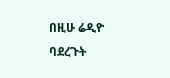በዚሁ ሬዲዮ ባደረጉት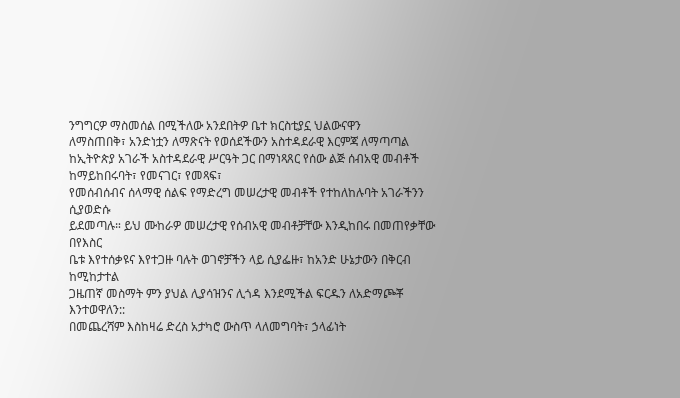ንግግርዎ ማስመሰል በሚችለው አንደበትዎ ቤተ ክርስቲያኗ ህልውናዋን
ለማስጠበቅ፣ አንድነቷን ለማጽናት የወሰደችውን አስተዳደራዊ እርምጃ ለማጣጣል ከኢትዮጵያ አገራች አስተዳደራዊ ሥርዓት ጋር በማነጻጸር የሰው ልጅ ሰብአዊ መብቶች ከማይከበሩባት፣ የመናገር፣ የመጻፍ፣
የመሰብሰብና ሰላማዊ ሰልፍ የማድረግ መሠረታዊ መብቶች የተከለከሉባት አገራችንን ሲያወድሱ
ይደመጣሉ። ይህ ሙከራዎ መሠረታዊ የሰብአዊ መብቶቻቸው እንዲከበሩ በመጠየቃቸው በየእስር
ቤቱ እየተሰቃዩና እየተጋዙ ባሉት ወገኖቻችን ላይ ሲያፌዙ፣ ከአንድ ሁኔታውን በቅርብ ከሚከታተል
ጋዜጠኛ መስማት ምን ያህል ሊያሳዝንና ሊጎዳ እንደሚችል ፍርዱን ለአድማጮቾ እንተወዋለን::
በመጨረሻም እስከዛሬ ድረስ አታካሮ ውስጥ ላለመግባት፣ ኃላፊነት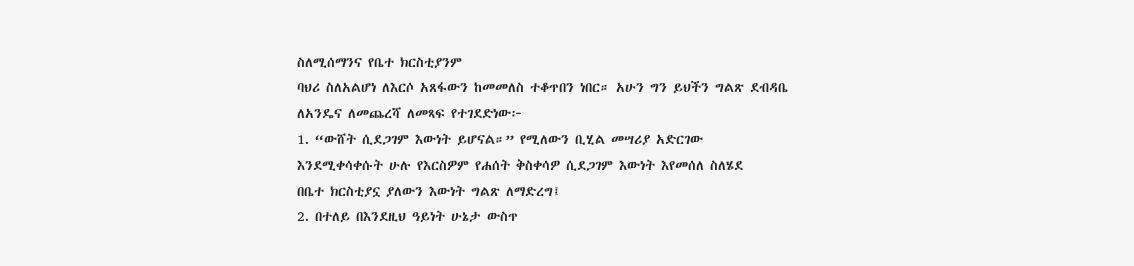ስለሚሰማንና የቤተ ክርስቲያንም
ባህሪ ስለአልሆነ ለእርሶ አጸፋውን ከመመለስ ተቆጥበን ነበር። አሁን ግን ይህችን ግልጽ ደብዳቤ
ለአንዴና ለመጨረሻ ለመጻፍ የተገደድነው፦
1. “ውሸት ሲደጋገም እውነት ይሆናል።” የሚለውን ቢሂል መሣሪያ አድርገው
እንደሚቀሳቀሱት ሁሉ የእርስዎም የሐሰት ቅስቀሳዎ ሲደጋገም እውነት እየመሰለ ስለሄደ
በቤተ ክርስቲያኗ ያለውን እውነት ግልጽ ለማድረግ፤
2. በተለይ በእንደዚህ ዓይነት ሁኔታ ውስጥ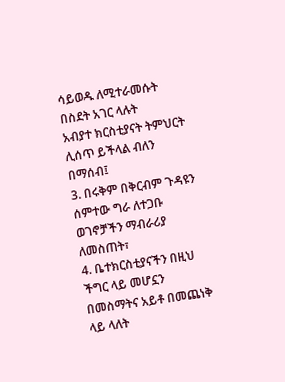ሳይወዱ ለሚተራመሱት በስደት አገር ላሉት
አብያተ ክርስቲያናት ትምህርት ሊሰጥ ይችላል ብለን በማሰብ፤
3. በሩቅም በቅርብም ጉዳዩን ሰምተው ግራ ለተጋቡ ወገኖቻችን ማብራሪያ ለመስጠት፣
4. ቤተክርስቲያናችን በዚህ ችግር ላይ መሆኗን በመስማትና አይቶ በመጨነቅ ላይ ላለት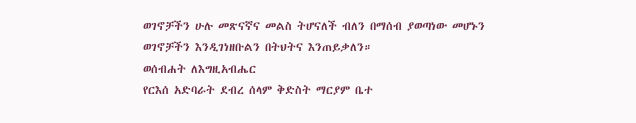ወገኖቻችን ሁሉ መጽናኛና መልስ ትሆናለች ብለን በማሰብ ያወጣነው መሆኑን
ወገኖቻችን እንዲገነዘቡልን በትህትና እንጠይቃለን።
ወሰብሐት ለእግዚአብሔር
የርእሰ አድባራት ደብረ ሰላም ቅድስት ማርያም ቤተ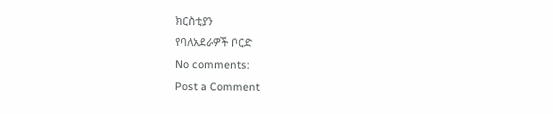ክርስቲያን
የባለአደራዎች ቦርድ
No comments:
Post a Comment